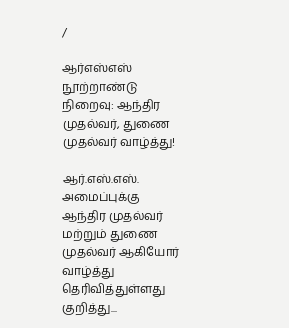/

ஆர்எஸ்எஸ் நூற்றாண்டு நிறைவு: ஆந்திர முதல்வர், துணை முதல்வர் வாழ்த்து!

ஆர்.எஸ்.எஸ். அமைப்புக்கு ஆந்திர முதல்வர் மற்றும் துணை முதல்வர் ஆகியோர் வாழ்த்து தெரிவித்துள்ளது குறித்து...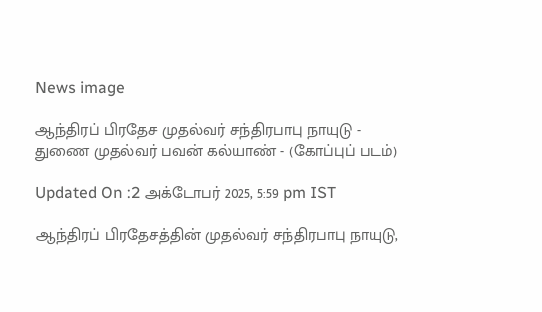News image

ஆந்திரப் பிரதேச முதல்வர் சந்திரபாபு நாயுடு - துணை முதல்வர் பவன் கல்யாண் - (கோப்புப் படம்)

Updated On :2 அக்டோபர் 2025, 5:59 pm IST

ஆந்திரப் பிரதேசத்தின் முதல்வர் சந்திரபாபு நாயுடு,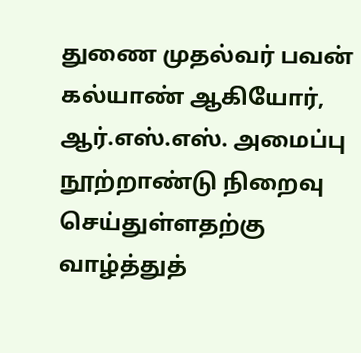துணை முதல்வர் பவன் கல்யாண் ஆகியோர், ஆர்.எஸ்.எஸ். அமைப்பு நூற்றாண்டு நிறைவு செய்துள்ளதற்கு வாழ்த்துத்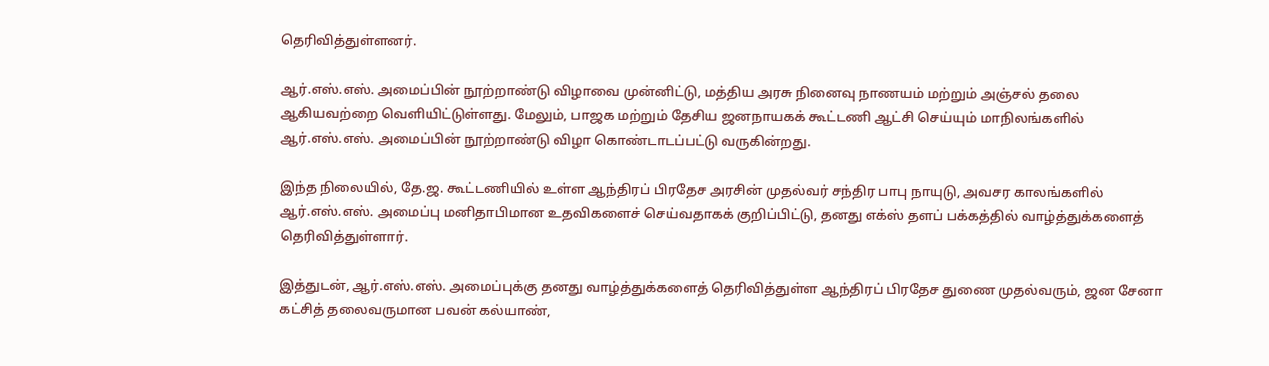தெரிவித்துள்ளனர்.

ஆர்.எஸ்.எஸ். அமைப்பின் நூற்றாண்டு விழாவை முன்னிட்டு, மத்திய அரசு நினைவு நாணயம் மற்றும் அஞ்சல் தலை ஆகியவற்றை வெளியிட்டுள்ளது. மேலும், பாஜக மற்றும் தேசிய ஜனநாயகக் கூட்டணி ஆட்சி செய்யும் மாநிலங்களில் ஆர்.எஸ்.எஸ். அமைப்பின் நூற்றாண்டு விழா கொண்டாடப்பட்டு வருகின்றது.

இந்த நிலையில், தே.ஜ. கூட்டணியில் உள்ள ஆந்திரப் பிரதேச அரசின் முதல்வர் சந்திர பாபு நாயுடு, அவசர காலங்களில் ஆர்.எஸ்.எஸ். அமைப்பு மனிதாபிமான உதவிகளைச் செய்வதாகக் குறிப்பிட்டு, தனது எக்ஸ் தளப் பக்கத்தில் வாழ்த்துக்களைத் தெரிவித்துள்ளார்.

இத்துடன், ஆர்.எஸ்.எஸ். அமைப்புக்கு தனது வாழ்த்துக்களைத் தெரிவித்துள்ள ஆந்திரப் பிரதேச துணை முதல்வரும், ஜன சேனா கட்சித் தலைவருமான பவன் கல்யாண்,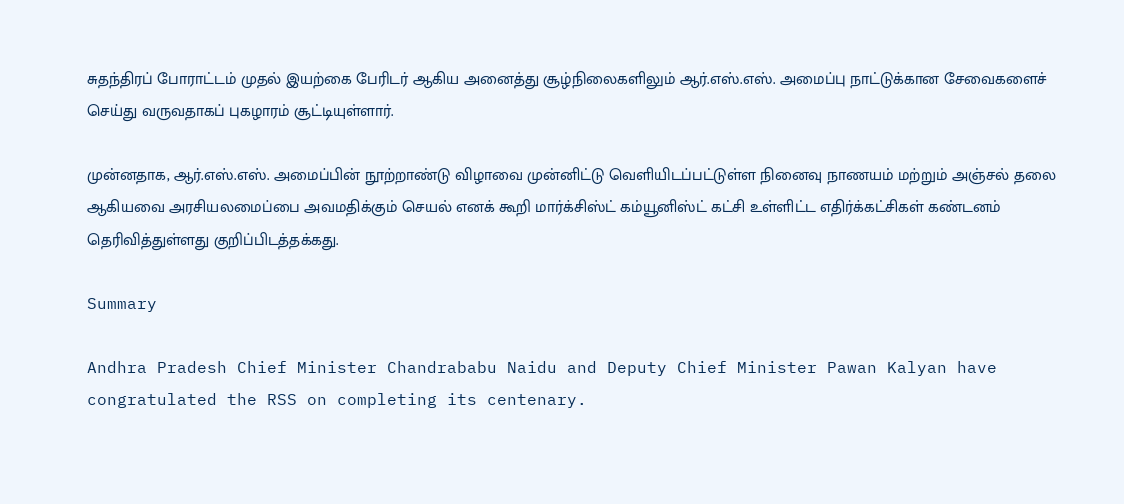சுதந்திரப் போராட்டம் முதல் இயற்கை பேரிடர் ஆகிய அனைத்து சூழ்நிலைகளிலும் ஆர்.எஸ்.எஸ். அமைப்பு நாட்டுக்கான சேவைகளைச் செய்து வருவதாகப் புகழாரம் சூட்டியுள்ளார்.

முன்னதாக, ஆர்.எஸ்.எஸ். அமைப்பின் நூற்றாண்டு விழாவை முன்னிட்டு வெளியிடப்பட்டுள்ள நினைவு நாணயம் மற்றும் அஞ்சல் தலை ஆகியவை அரசியலமைப்பை அவமதிக்கும் செயல் எனக் கூறி மார்க்சிஸ்ட் கம்யூனிஸ்ட் கட்சி உள்ளிட்ட எதிர்க்கட்சிகள் கண்டனம் தெரிவித்துள்ளது குறிப்பிடத்தக்கது.

Summary

Andhra Pradesh Chief Minister Chandrababu Naidu and Deputy Chief Minister Pawan Kalyan have congratulated the RSS on completing its centenary.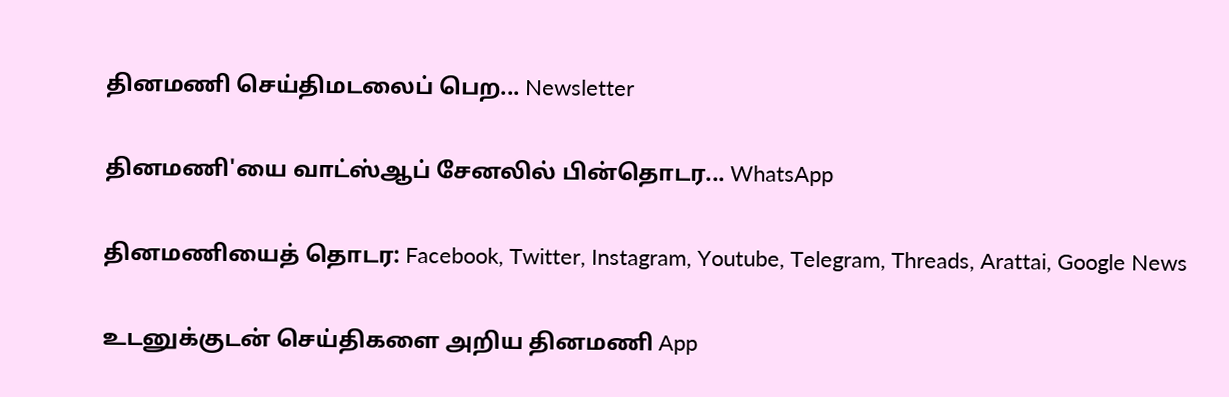தினமணி செய்திமடலைப் பெற... Newsletter

தினமணி'யை வாட்ஸ்ஆப் சேனலில் பின்தொடர... WhatsApp

தினமணியைத் தொடர: Facebook, Twitter, Instagram, Youtube, Telegram, Threads, Arattai, Google News

உடனுக்குடன் செய்திகளை அறிய தினமணி App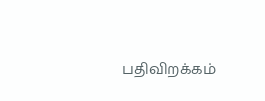பதிவிறக்கம்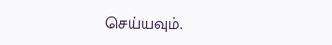செய்யவும்.